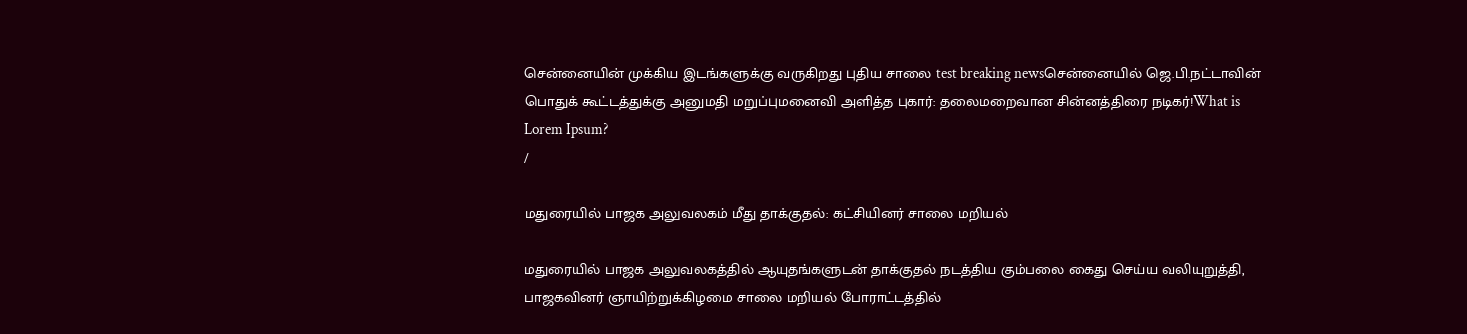சென்னையின் முக்கிய இடங்களுக்கு வருகிறது புதிய சாலை test breaking newsசென்னையில் ஜெ.பி.நட்டாவின் பொதுக் கூட்டத்துக்கு அனுமதி மறுப்புமனைவி அளித்த புகார்: தலைமறைவான சின்னத்திரை நடிகர்!What is Lorem Ipsum?
/

மதுரையில் பாஜக அலுவலகம் மீது தாக்குதல்: கட்சியினர் சாலை மறியல்

மதுரையில் பாஜக அலுவலகத்தில் ஆயுதங்களுடன் தாக்குதல் நடத்திய கும்பலை கைது செய்ய வலியுறுத்தி, பாஜகவினர் ஞாயிற்றுக்கிழமை சாலை மறியல் போராட்டத்தில்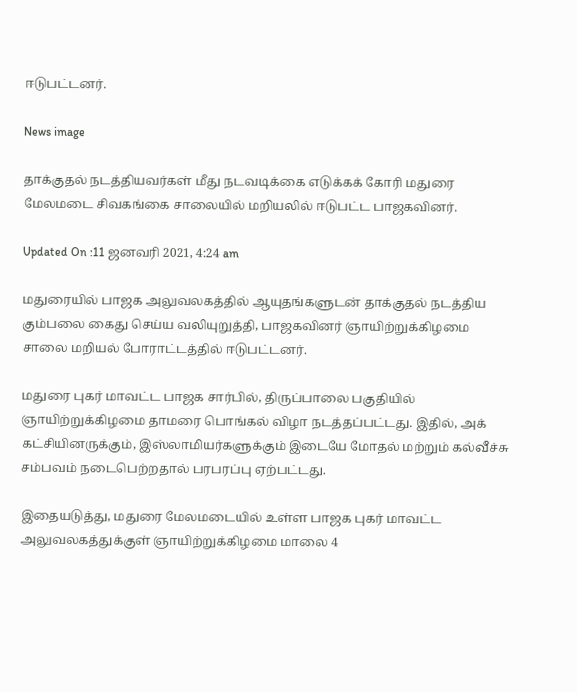ஈடுபட்டனர்.

News image

தாக்குதல் நடத்தியவர்கள் மீது நடவடிக்கை எடுக்கக் கோரி மதுரை மேலமடை சிவகங்கை சாலையில் மறியலில் ஈடுபட்ட பாஜகவினர்.

Updated On :11 ஜனவரி 2021, 4:24 am

மதுரையில் பாஜக அலுவலகத்தில் ஆயுதங்களுடன் தாக்குதல் நடத்திய கும்பலை கைது செய்ய வலியுறுத்தி, பாஜகவினர் ஞாயிற்றுக்கிழமை சாலை மறியல் போராட்டத்தில் ஈடுபட்டனர்.

மதுரை புகர் மாவட்ட பாஜக சார்பில், திருப்பாலை பகுதியில் ஞாயிற்றுக்கிழமை தாமரை பொங்கல் விழா நடத்தப்பட்டது. இதில், அக் கட்சியினருக்கும், இஸ்லாமியர்களுக்கும் இடையே மோதல் மற்றும் கல்வீச்சு சம்பவம் நடைபெற்றதால் பரபரப்பு ஏற்பட்டது.

இதையடுத்து, மதுரை மேலமடையில் உள்ள பாஜக புகர் மாவட்ட அலுவலகத்துக்குள் ஞாயிற்றுக்கிழமை மாலை 4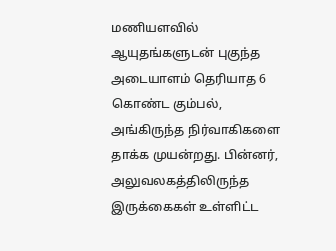மணியளவில் ஆயுதங்களுடன் புகுந்த அடையாளம் தெரியாத 6 கொண்ட கும்பல், அங்கிருந்த நிர்வாகிகளை தாக்க முயன்றது. பின்னர், அலுவலகத்திலிருந்த இருக்கைகள் உள்ளிட்ட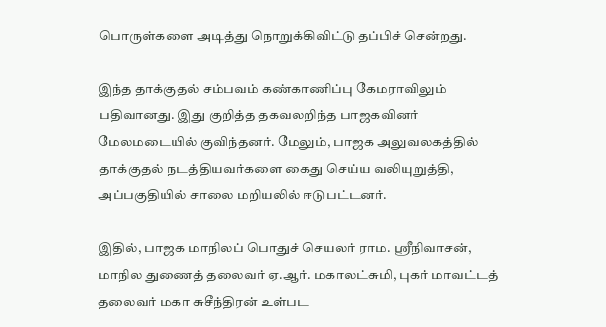பொருள்களை அடித்து நொறுக்கிவிட்டு தப்பிச் சென்றது.

இந்த தாக்குதல் சம்பவம் கண்காணிப்பு கேமராவிலும் பதிவானது. இது குறித்த தகவலறிந்த பாஜகவினர் மேலமடையில் குவிந்தனர். மேலும், பாஜக அலுவலகத்தில் தாக்குதல் நடத்தியவர்களை கைது செய்ய வலியுறுத்தி, அப்பகுதியில் சாலை மறியலில் ஈடுபட்டனர்.

இதில், பாஜக மாநிலப் பொதுச் செயலர் ராம. ஸ்ரீநிவாசன், மாநில துணைத் தலைவர் ஏ.ஆர். மகாலட்சுமி, புகர் மாவட்டத் தலைவர் மகா சுசீந்திரன் உள்பட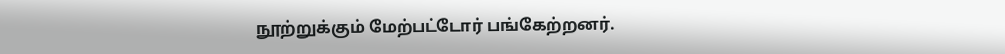நூற்றுக்கும் மேற்பட்டோர் பங்கேற்றனர்.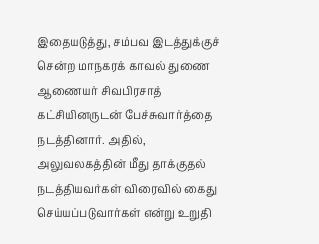இதையடுத்து, சம்பவ இடத்துக்குச் சென்ற மாநகரக் காவல் துணை ஆணையர் சிவபிரசாத் கட்சியினருடன் பேச்சுவார்த்தை நடத்தினார். அதில், அலுவலகத்தின் மீது தாக்குதல் நடத்தியவர்கள் விரைவில் கைது செய்யப்படுவார்கள் என்று உறுதி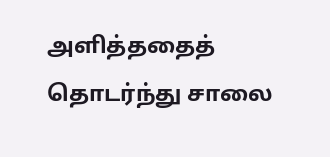அளித்ததைத் தொடர்ந்து சாலை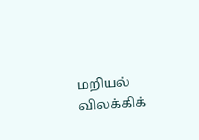மறியல் விலக்கிக்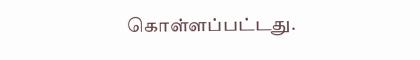கொள்ளப்பட்டது.